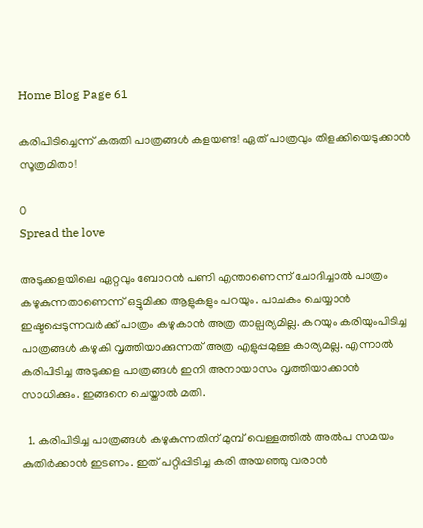Home Blog Page 61

കരിപിടിച്ചെന്ന് കരുതി പാത്രങ്ങൾ കളയണ്ട! ഏത് പാത്രവും തിളക്കിയെടുക്കാൻ സൂത്രമിതാ!

0
Spread the love

അടുക്കളയിലെ ഏറ്റവും ബോറൻ പണി എന്താണെന്ന് ചോദിച്ചാൽ പാത്രം കഴുകുന്നതാണെന്ന് ഒട്ടുമിക്ക ആളുകളും പറയും. പാചകം ചെയ്യാൻ ഇഷ്ടപ്പെടുന്നവർക്ക് പാത്രം കഴുകാൻ അത്ര താല്പര്യമില്ല. കറയും കരിയുംപിടിച്ച പാത്രങ്ങൾ കഴുകി വൃത്തിയാക്കുന്നത് അത്ര എളുപ്പമുള്ള കാര്യമല്ല. എന്നാൽ കരിപിടിച്ച അടുക്കള പാത്രങ്ങൾ ഇനി അനായാസം വൃത്തിയാക്കാൻ സാധിക്കും. ഇങ്ങനെ ചെയ്താൽ മതി.

  1. കരിപിടിച്ച പാത്രങ്ങൾ കഴുകുന്നതിന് മുമ്പ് വെള്ളത്തിൽ അൽപ സമയം കുതിർക്കാൻ ഇടണം. ഇത് പറ്റിപ്പിടിച്ച കരി അയഞ്ഞു വരാൻ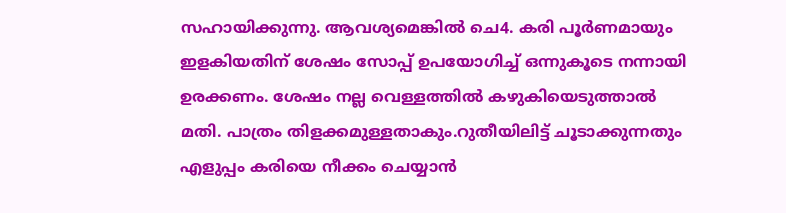സഹായിക്കുന്നു. ആവശ്യമെങ്കിൽ ചെ4. കരി പൂർണമായും ഇളകിയതിന് ശേഷം സോപ്പ് ഉപയോഗിച്ച് ഒന്നുകൂടെ നന്നായി ഉരക്കണം. ശേഷം നല്ല വെള്ളത്തിൽ കഴുകിയെടുത്താൽ മതി. പാത്രം തിളക്കമുള്ളതാകും.റുതീയിലിട്ട് ചൂടാക്കുന്നതും എളുപ്പം കരിയെ നീക്കം ചെയ്യാൻ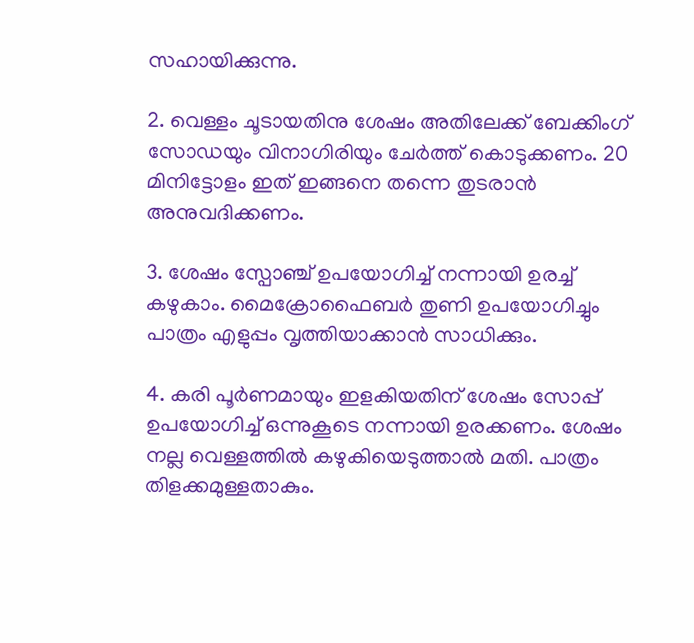സഹായിക്കുന്നു.

2. വെള്ളം ചൂടായതിനു ശേഷം അതിലേക്ക് ബേക്കിംഗ് സോഡയും വിനാഗിരിയും ചേർത്ത് കൊടുക്കണം. 20 മിനിട്ടോളം ഇത് ഇങ്ങനെ തന്നെ തുടരാൻ അനുവദിക്കണം.

3. ശേഷം സ്പോഞ്ച് ഉപയോഗിച്ച് നന്നായി ഉരച്ച് കഴുകാം. മൈക്രോഫൈബർ തുണി ഉപയോഗിച്ചും പാത്രം എളുപ്പം വൃത്തിയാക്കാൻ സാധിക്കും.

4. കരി പൂർണമായും ഇളകിയതിന് ശേഷം സോപ്പ് ഉപയോഗിച്ച് ഒന്നുകൂടെ നന്നായി ഉരക്കണം. ശേഷം നല്ല വെള്ളത്തിൽ കഴുകിയെടുത്താൽ മതി. പാത്രം തിളക്കമുള്ളതാകും.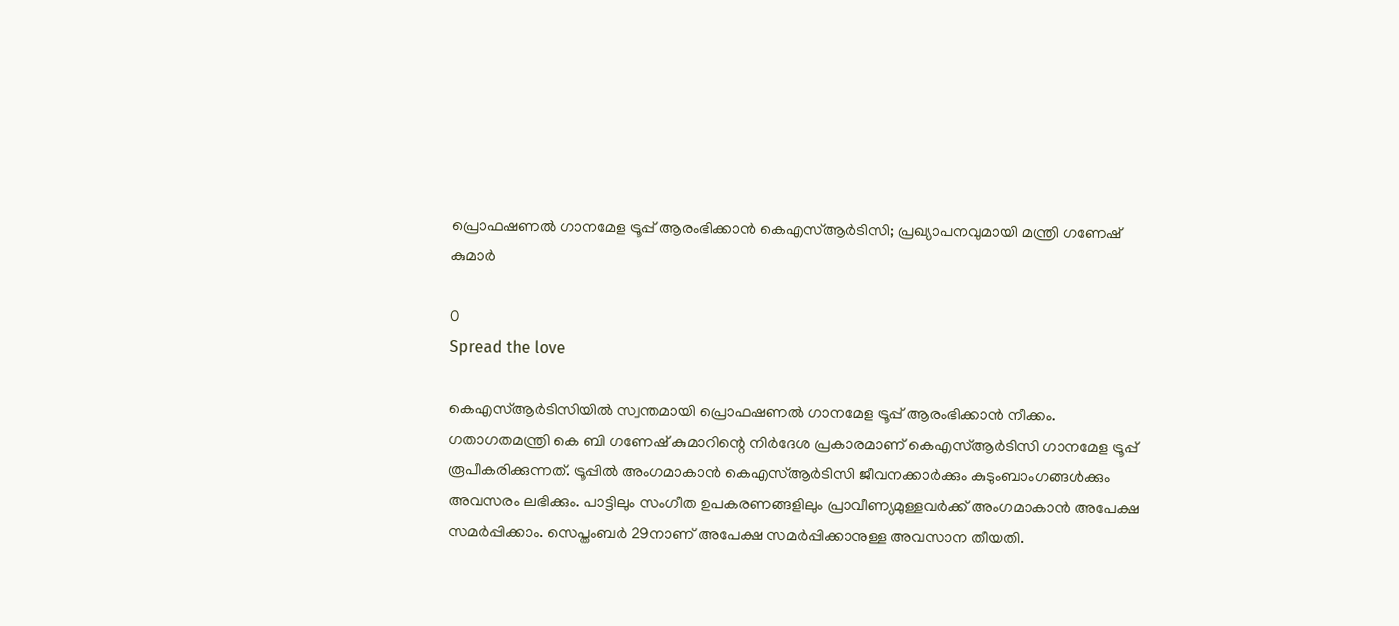പ്രൊഫഷണൽ ഗാനമേള ട്രൂപ്പ് ആരംഭിക്കാൻ കെഎസ്ആർടിസി; പ്രഖ്യാപനവുമായി മന്ത്രി ഗണേഷ് കുമാർ

0
Spread the love

കെഎസ്ആർടിസിയിൽ സ്വന്തമായി പ്രൊഫഷണൽ ഗാനമേള ട്രൂപ്പ് ആരംഭിക്കാൻ നീക്കം. ഗതാഗതമന്ത്രി കെ ബി ഗണേഷ് കുമാറിന്റെ നിർദേശ പ്രകാരമാണ് കെഎസ്ആർടിസി ഗാനമേള ട്രൂപ്പ് രൂപീകരിക്കുന്നത്. ട്രൂപ്പിൽ അംഗമാകാൻ കെഎസ്ആർടിസി ജീവനക്കാർക്കും കുടുംബാംഗങ്ങൾക്കും അവസരം ലഭിക്കും. പാട്ടിലും സംഗീത ഉപകരണങ്ങളിലും പ്രാവീണ്യമുള്ളവർക്ക് അംഗമാകാൻ അപേക്ഷ സമർപ്പിക്കാം. സെപ്തംബർ 29നാണ് അപേക്ഷ സമർപ്പിക്കാനുള്ള അവസാന തീയതി.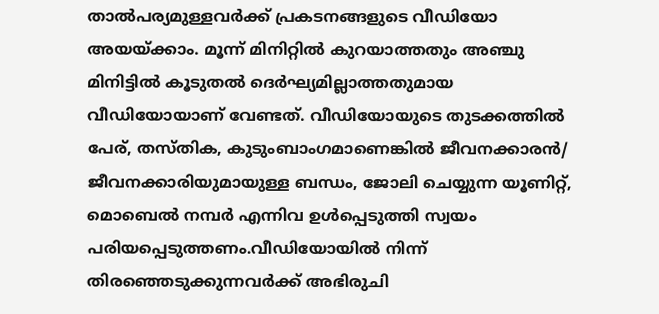താൽപര്യമുള്ളവർക്ക് പ്രകടനങ്ങളുടെ വീഡിയോ അയയ്ക്കാം. മൂന്ന് മിനിറ്റിൽ കുറയാത്തതും അഞ്ചു മിനിട്ടിൽ കൂടുതൽ ദെർഘ്യമില്ലാത്തതുമായ വീഡിയോയാണ് വേണ്ടത്. വീഡിയോയുടെ തുടക്കത്തിൽ പേര്, തസ്തിക, കുടുംബാംഗമാണെങ്കിൽ ജീവനക്കാരൻ/ ജീവനക്കാരിയുമായുള്ള ബന്ധം, ജോലി ചെയ്യുന്ന യൂണിറ്റ്, മൊബെൽ നമ്പർ എന്നിവ ഉൾപ്പെടുത്തി സ്വയം പരിയപ്പെടുത്തണം.വീഡിയോയിൽ നിന്ന് തിരഞ്ഞെടുക്കുന്നവർക്ക് അഭിരുചി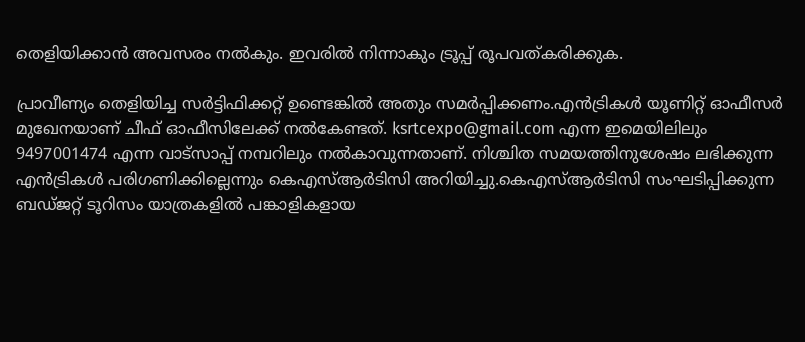തെളിയിക്കാൻ അവസരം നൽകും. ഇവരിൽ നിന്നാകും ട്രൂപ്പ് രൂപവത്കരിക്കുക.

പ്രാവീണ്യം തെളിയിച്ച സർട്ടിഫിക്കറ്റ് ഉണ്ടെങ്കിൽ അതും സമർപ്പിക്കണം.എൻട്രികൾ യൂണിറ്റ് ഓഫീസർ മുഖേനയാണ് ചീഫ് ഓഫീസിലേക്ക് നൽകേണ്ടത്. ksrtcexpo@gmail.com എന്ന ഇമെയിലിലും 9497001474 എന്ന വാട്സാപ്പ് നമ്പറിലും നൽകാവുന്നതാണ്. നിശ്ചിത സമയത്തിനുശേഷം ലഭിക്കുന്ന എൻട്രികൾ പരിഗണിക്കില്ലെന്നും കെഎസ്ആർടിസി അറിയിച്ചു.കെഎസ്ആർടിസി സംഘടിപ്പിക്കുന്ന ബഡ്ജറ്റ് ടൂറിസം യാത്രകളിൽ പങ്കാളികളായ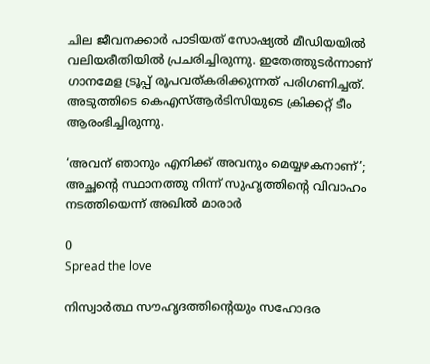ചില ജീവനക്കാർ പാടിയത് സോഷ്യൽ മീഡിയയിൽ വലിയരീതിയിൽ പ്രചരിച്ചിരുന്നു. ഇതേത്തുടർന്നാണ് ഗാനമേള ട്രൂപ്പ് രൂപവത്കരിക്കുന്നത് പരിഗണിച്ചത്. അടുത്തിടെ കെഎസ്ആർടിസിയുടെ ക്രിക്കറ്റ് ടീം ആരംഭിച്ചിരുന്നു.

‘അവന് ഞാനും എനിക്ക് അവനും മെയ്യഴകനാണ്’; അച്ഛന്റെ സ്ഥാനത്തു നിന്ന് സുഹൃത്തിന്റെ വിവാഹം നടത്തിയെന്ന് അഖിൽ മാരാർ

0
Spread the love

നിസ്വാർത്ഥ സൗഹൃദത്തിന്റെയും സഹോദര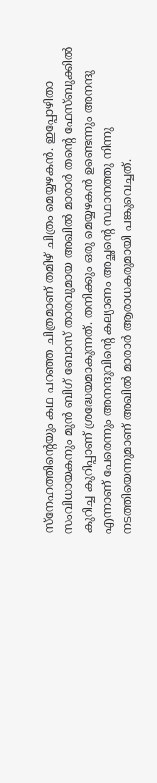സ്നേഹത്തിന്റെയും കഥ പറഞ്ഞ ചിത്രമാണ് തമിഴ് ചിത്രം മെയ്യഴകൻ. ഇപ്പോഴിതാ സംവിധായകനും മുൻ ബിഗ് ബോസ് താരവുമായ അഖിൽ മാരാർ തന്റെ ഫേസ്ബുക്കിൽ കുറിച്ച കുറിപ്പാണ് ശ്രദ്ധേയമാകുന്നത്. തനിക്കും ഒരു മെയ്യഴകൻ ഉണ്ടെന്നും അനന്ദു എന്നാണ് പേരെന്നും അനന്ദുവിന്റെ കല്യാണം അച്ഛന്റെ സ്ഥാനത്തു നിന്നു നടത്തിയെന്നുമാണ് അഖിൽ മാരാർ ആരാധകരുമായി പങ്കുവെച്ചത്.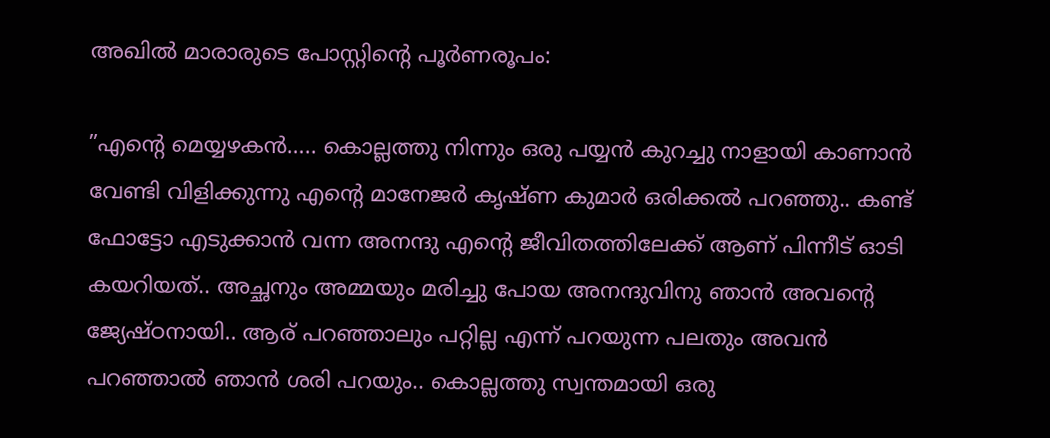അഖിൽ മാരാരുടെ പോസ്റ്റിന്റെ പൂർണരൂപം:

”എന്റെ മെയ്യഴകൻ….. കൊല്ലത്തു നിന്നും ഒരു പയ്യൻ കുറച്ചു നാളായി കാണാൻ വേണ്ടി വിളിക്കുന്നു എന്റെ മാനേജർ കൃഷ്ണ കുമാർ ഒരിക്കൽ പറഞ്ഞു.. കണ്ട് ഫോട്ടോ എടുക്കാൻ വന്ന അനന്ദു എന്റെ ജീവിതത്തിലേക്ക് ആണ് പിന്നീട് ഓടി കയറിയത്.. അച്ഛനും അമ്മയും മരിച്ചു പോയ അനന്ദുവിനു ഞാൻ അവന്റെ ജ്യേഷ്ഠനായി.. ആര് പറഞ്ഞാലും പറ്റില്ല എന്ന് പറയുന്ന പലതും അവൻ പറഞ്ഞാൽ ഞാൻ ശരി പറയും.. കൊല്ലത്തു സ്വന്തമായി ഒരു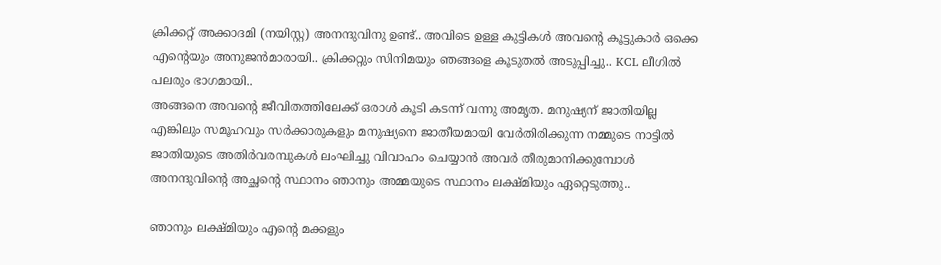ക്രിക്കറ്റ് അക്കാദമി (നയിസ്റ്റ) അനന്ദുവിനു ഉണ്ട്.. അവിടെ ഉള്ള കുട്ടികൾ അവന്റെ കൂട്ടുകാർ ഒക്കെ എന്റെയും അനുജൻമാരായി.. ക്രിക്കറ്റും സിനിമയും ഞങ്ങളെ കൂടുതൽ അടുപ്പിച്ചു.. KCL ലീഗിൽ പലരും ഭാഗമായി..
അങ്ങനെ അവന്റെ ജീവിതത്തിലേക്ക് ഒരാൾ കൂടി കടന്ന് വന്നു അമൃത. മനുഷ്യന് ജാതിയില്ല എങ്കിലും സമൂഹവും സർക്കാരുകളും മനുഷ്യനെ ജാതീയമായി വേർതിരിക്കുന്ന നമ്മുടെ നാട്ടിൽ ജാതിയുടെ അതിർവരമ്പുകൾ ലംഘിച്ചു വിവാഹം ചെയ്യാൻ അവർ തീരുമാനിക്കുമ്പോൾ അനന്ദുവിന്റെ അച്ഛന്റെ സ്ഥാനം ഞാനും അമ്മയുടെ സ്ഥാനം ലക്ഷ്മിയും ഏറ്റെടുത്തു..

ഞാനും ലക്ഷ്മിയും എന്റെ മക്കളും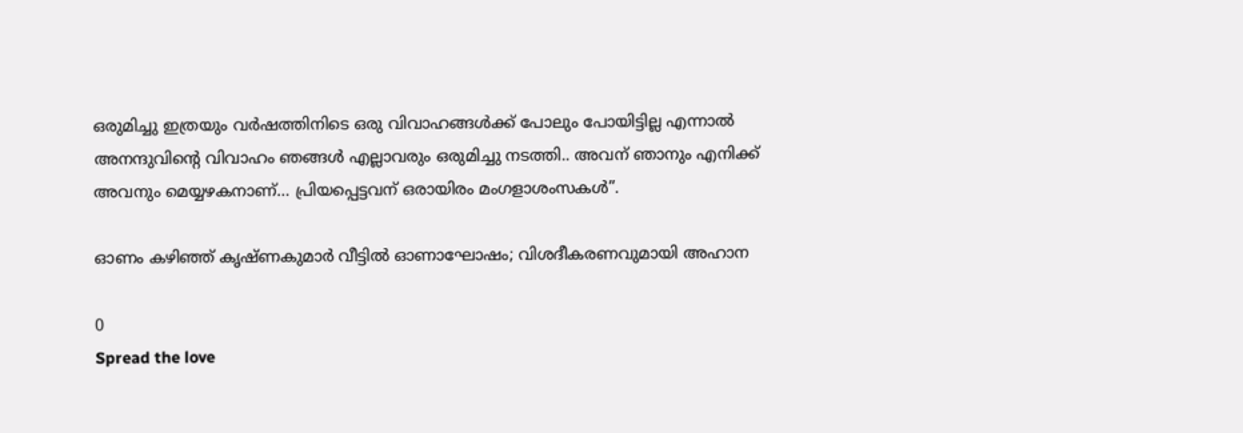ഒരുമിച്ചു ഇത്രയും വർഷത്തിനിടെ ഒരു വിവാഹങ്ങൾക്ക് പോലും പോയിട്ടില്ല എന്നാൽ അനന്ദുവിന്റെ വിവാഹം ഞങ്ങൾ എല്ലാവരും ഒരുമിച്ചു നടത്തി.. അവന് ഞാനും എനിക്ക് അവനും മെയ്യഴകനാണ്… പ്രിയപ്പെട്ടവന് ഒരായിരം മംഗളാശംസകൾ”.

ഓണം കഴിഞ്ഞ് കൃഷ്ണകുമാർ വീട്ടിൽ ഓണാഘോഷം; വിശദീകരണവുമായി അഹാന

0
Spread the love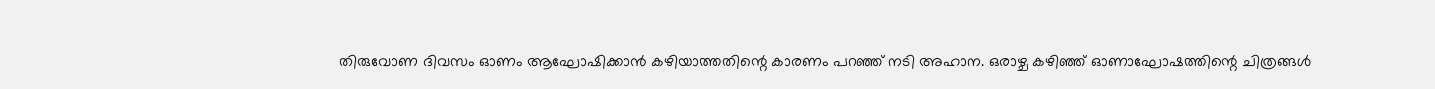തിരുവോണ ദിവസം ഓണം ആഘോഷിക്കാൻ കഴിയാത്തതിന്റെ കാരണം പറഞ്ഞ് നടി അഹാന. ഒരാഴ്ച കഴിഞ്ഞ് ഓണാഘോഷത്തിന്റെ ചിത്രങ്ങൾ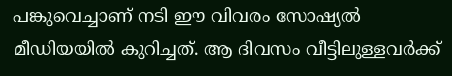പങ്കുവെച്ചാണ് നടി ഈ വിവരം സോഷ്യൽ മീഡിയയിൽ കുറിച്ചത്. ആ ദിവസം വീട്ടിലുള്ളവർക്ക്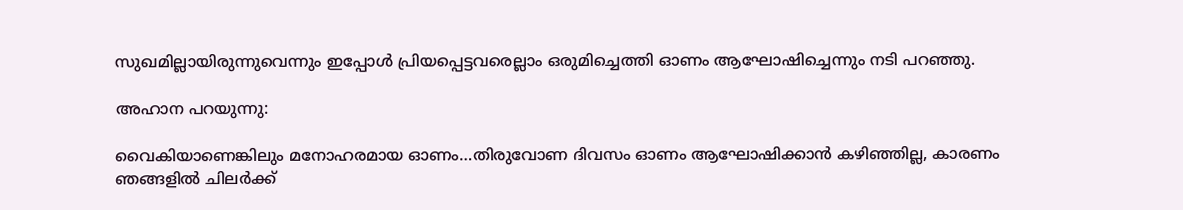സുഖമില്ലായിരുന്നുവെന്നും ഇപ്പോൾ പ്രിയപ്പെട്ടവരെല്ലാം ഒരുമിച്ചെത്തി ഓണം ആഘോഷിച്ചെന്നും നടി പറഞ്ഞു.

അഹാന പറയുന്നു:

വൈകിയാണെങ്കിലും മനോഹരമായ ഓണം…തിരുവോണ ദിവസം ഓണം ആഘോഷിക്കാൻ കഴിഞ്ഞില്ല, കാരണം ഞങ്ങളിൽ ചിലർക്ക്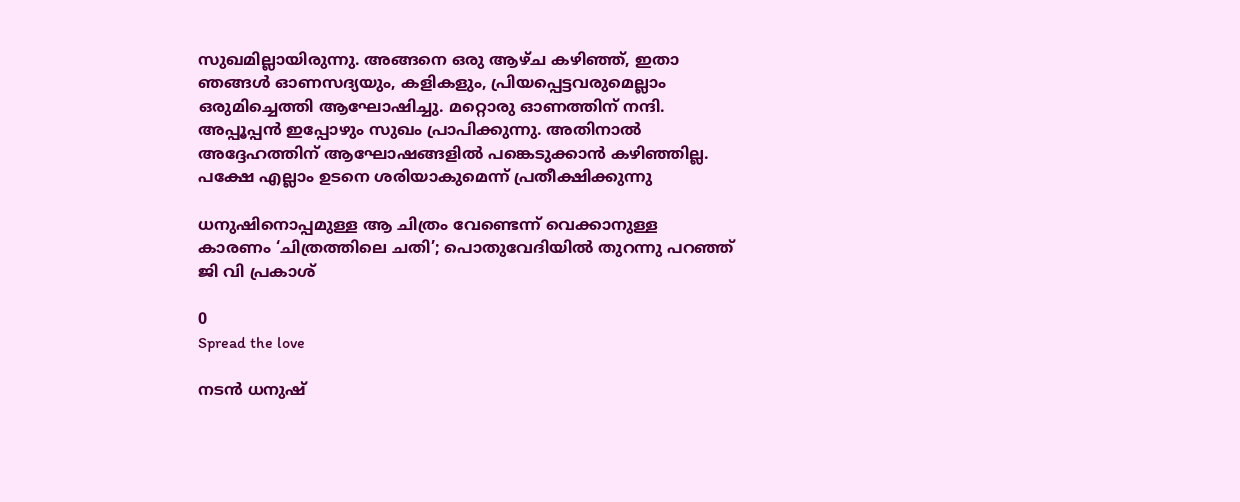സുഖമില്ലായിരുന്നു. അങ്ങനെ ഒരു ആഴ്ച കഴിഞ്ഞ്, ഇതാ ഞങ്ങൾ ഓണസദ്യയും, കളികളും, പ്രിയപ്പെട്ടവരുമെല്ലാം ഒരുമിച്ചെത്തി ആഘോഷിച്ചു. മറ്റൊരു ഓണത്തിന് നന്ദി. അപ്പൂപ്പൻ ഇപ്പോഴും സുഖം പ്രാപിക്കുന്നു. അതിനാൽ അദ്ദേഹത്തിന് ആഘോഷങ്ങളിൽ പങ്കെടുക്കാൻ കഴിഞ്ഞില്ല. പക്ഷേ എല്ലാം ഉടനെ ശരിയാകുമെന്ന് പ്രതീക്ഷിക്കുന്നു

ധനുഷിനൊപ്പമുള്ള ആ ചിത്രം വേണ്ടെന്ന് വെക്കാനുള്ള കാരണം ‘ചിത്രത്തിലെ ചതി’; പൊതുവേദിയിൽ തുറന്നു പറഞ്ഞ് ജി വി പ്രകാശ്

0
Spread the love

നടൻ ധനുഷ്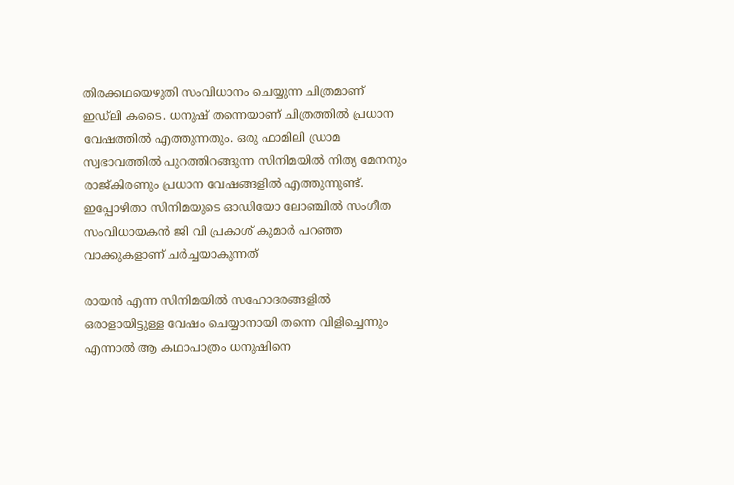തിരക്കഥയെഴുതി സംവിധാനം ചെയ്യുന്ന ചിത്രമാണ് ഇഡ്‌ലി കടൈ. ധനുഷ് തന്നെയാണ് ചിത്രത്തിൽ പ്രധാന വേഷത്തിൽ എത്തുന്നതും. ഒരു ഫാമിലി ഡ്രാമ സ്വഭാവത്തിൽ പുറത്തിറങ്ങുന്ന സിനിമയിൽ നിത്യ മേനനും രാജ്‌കിരണും പ്രധാന വേഷങ്ങളിൽ എത്തുന്നുണ്ട്. ഇപ്പോഴിതാ സിനിമയുടെ ഓഡിയോ ലോഞ്ചിൽ സംഗീത സംവിധായകൻ ജി വി പ്രകാശ് കുമാർ പറഞ്ഞ വാക്കുകളാണ് ചർച്ചയാകുന്നത്

രായൻ എന്ന സിനിമയിൽ സഹോദരങ്ങളിൽ ഒരാളായിട്ടുള്ള വേഷം ചെയ്യാനായി തന്നെ വിളിച്ചെന്നും എന്നാൽ ആ കഥാപാത്രം ധനുഷിനെ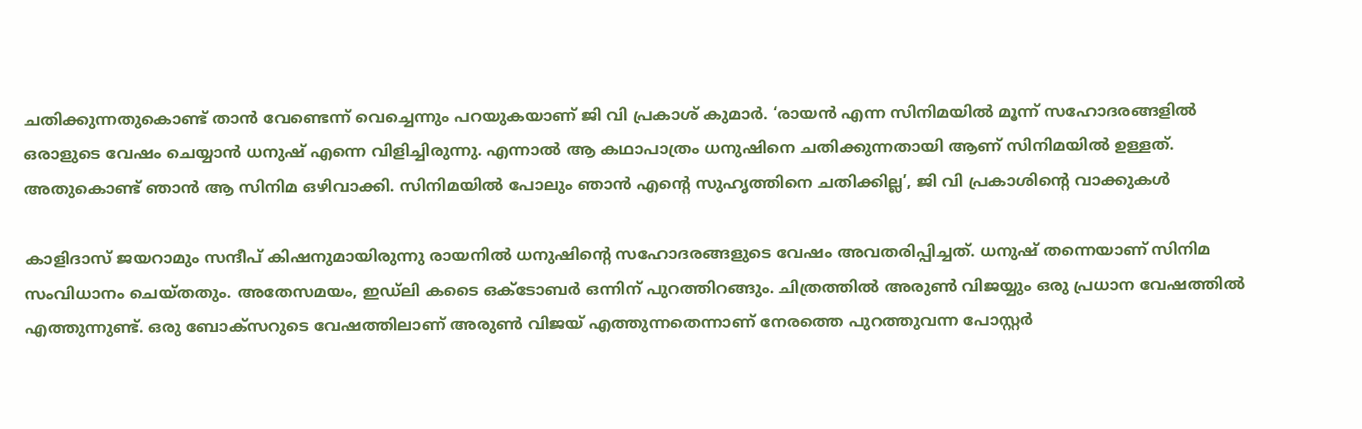ചതിക്കുന്നതുകൊണ്ട് താൻ വേണ്ടെന്ന് വെച്ചെന്നും പറയുകയാണ് ജി വി പ്രകാശ് കുമാർ. ‘രായൻ എന്ന സിനിമയിൽ മൂന്ന് സഹോദരങ്ങളിൽ ഒരാളുടെ വേഷം ചെയ്യാൻ ധനുഷ് എന്നെ വിളിച്ചിരുന്നു. എന്നാൽ ആ കഥാപാത്രം ധനുഷിനെ ചതിക്കുന്നതായി ആണ് സിനിമയിൽ ഉള്ളത്. അതുകൊണ്ട് ഞാൻ ആ സിനിമ ഒഴിവാക്കി. സിനിമയിൽ പോലും ഞാൻ എന്റെ സുഹൃത്തിനെ ചതിക്കില്ല’, ജി വി പ്രകാശിന്റെ വാക്കുകൾ

കാളിദാസ് ജയറാമും സന്ദീപ് കിഷനുമായിരുന്നു രായനിൽ ധനുഷിന്റെ സഹോദരങ്ങളുടെ വേഷം അവതരിപ്പിച്ചത്. ധനുഷ് തന്നെയാണ് സിനിമ സംവിധാനം ചെയ്തതും. അതേസമയം, ഇഡ്‌ലി കടൈ ഒക്ടോബർ ഒന്നിന് പുറത്തിറങ്ങും. ചിത്രത്തിൽ അരുൺ വിജയ്യും ഒരു പ്രധാന വേഷത്തിൽ എത്തുന്നുണ്ട്. ഒരു ബോക്സറുടെ വേഷത്തിലാണ് അരുൺ വിജയ് എത്തുന്നതെന്നാണ് നേരത്തെ പുറത്തുവന്ന പോസ്റ്റർ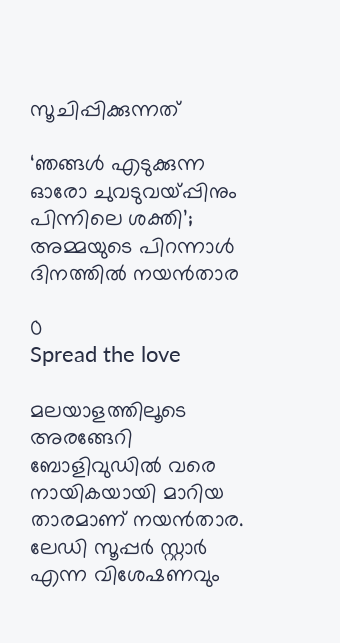സൂചിപ്പിക്കുന്നത്

‘ഞങ്ങൾ എടുക്കുന്ന ഓരോ ചുവടുവയ്പ്പിനും പിന്നിലെ ശക്തി’; അമ്മയുടെ പിറന്നാൾ ദിനത്തിൽ നയൻതാര

0
Spread the love

മലയാളത്തിലൂടെ അരങ്ങേറി ബോളിവുഡിൽ വരെ നായികയായി മാറിയ താരമാണ് നയൻതാര. ലേഡി സൂപ്പർ സ്റ്റാർ എന്ന വിശേഷണവും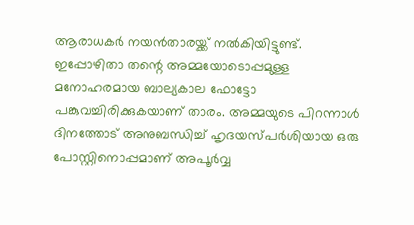ആരാധകർ നയൻതാരയ്ക്ക് നൽകിയിട്ടുണ്ട്. ഇപ്പോഴിതാ തന്റെ അമ്മയോടൊപ്പമുള്ള മനോഹരമായ ബാല്യകാല ഫോട്ടോ പങ്കുവച്ചിരിക്കുകയാണ് താരം. അമ്മയുടെ പിറന്നാൾ ദിനത്തോട് അനുബന്ധിച്ച് ഹൃദയസ്പർശിയായ ഒരു പോസ്റ്റിനൊപ്പമാണ് അപൂർവ്വ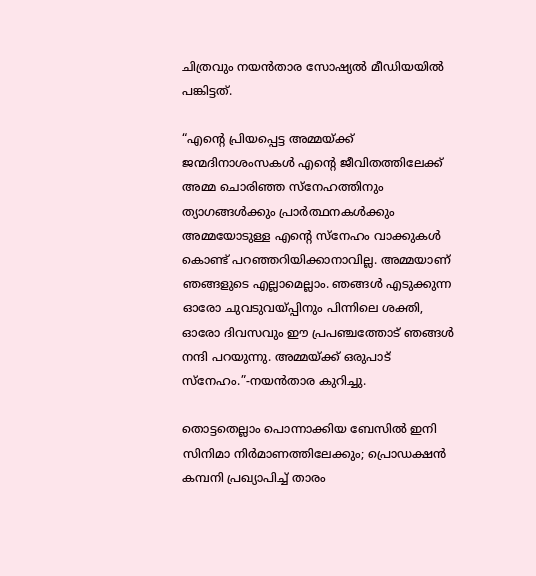ചിത്രവും നയൻതാര സോഷ്യൽ മീഡിയയിൽ പങ്കിട്ടത്.

“എന്റെ പ്രിയപ്പെട്ട അമ്മയ്ക്ക് ജന്മദിനാശംസകൾ എന്റെ ജീവിതത്തിലേക്ക് അമ്മ ചൊരിഞ്ഞ സ്നേഹത്തിനും ത്യാഗങ്ങൾക്കും പ്രാർത്ഥനകൾക്കും അമ്മയോടുള്ള എന്റെ സ്നേഹം വാക്കുകൾ കൊണ്ട് പറഞ്ഞറിയിക്കാനാവില്ല. അമ്മയാണ് ഞങ്ങളുടെ എല്ലാമെല്ലാം. ഞങ്ങൾ എടുക്കുന്ന ഓരോ ചുവടുവയ്പ്പിനും പിന്നിലെ ശക്തി, ഓരോ ദിവസവും ഈ പ്രപഞ്ചത്തോട് ഞങ്ങൾ നന്ദി പറയുന്നു. അമ്മയ്ക്ക് ഒരുപാട് സ്നേഹം.”-നയൻതാര കുറിച്ചു.

തൊട്ടതെല്ലാം പൊന്നാക്കിയ ബേസില്‍ ഇനി സിനിമാ നിർമാണത്തിലേക്കും; പ്രൊഡക്ഷൻ കമ്പനി പ്രഖ്യാപിച്ച് താരം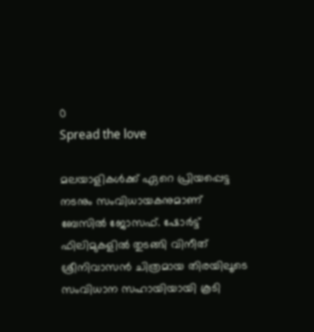0
Spread the love

മലയാളികള്‍ക്ക് ഏറെ പ്രിയപ്പെട്ട നടനും സംവിധായകനുമാണ് ബേസില്‍ ജോസഫ്. ഷോർട്ട് ഫിലിമുകളിൽ തുടങ്ങി വിനീത് ശ്രീനിവാസൻ ചിത്രമായ തിരയിലൂടെ സംവിധാന സഹായിയായി കൂടി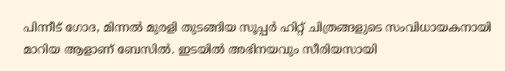പിന്നീട് ഗോദ, മിന്നൽ മുരളി തുടങ്ങിയ സൂപ്പർ ഹിറ്റ് ചിത്രങ്ങളുടെ സംവിധായകനായി മാറിയ ആളാണ് ബേസിൽ. ഇടയിൽ അഭിനയവും സീരിയസായി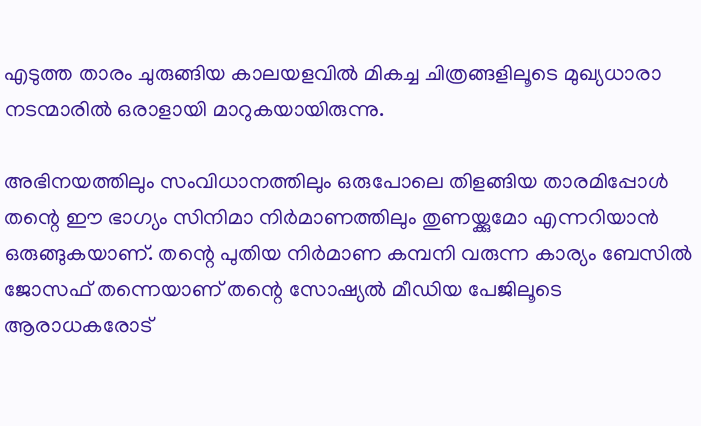എടുത്ത താരം ചുരുങ്ങിയ കാലയളവിൽ മികച്ച ചിത്രങ്ങളിലൂടെ മുഖ്യധാരാ നടന്മാരിൽ ഒരാളായി മാറുകയായിരുന്നു.

അഭിനയത്തിലും സംവിധാനത്തിലും ഒരുപോലെ തിളങ്ങിയ താരമിപ്പോൾ തന്റെ ഈ ഭാഗ്യം സിനിമാ നിർമാണത്തിലും തുണയ്ക്കുമോ എന്നറിയാൻ ഒരുങ്ങുകയാണ്. തന്റെ പുതിയ നിർമാണ കമ്പനി വരുന്ന കാര്യം ബേസിൽ ജോസഫ് തന്നെയാണ് തന്റെ സോഷ്യൽ മീഡിയ പേജിലൂടെ ആരാധകരോട്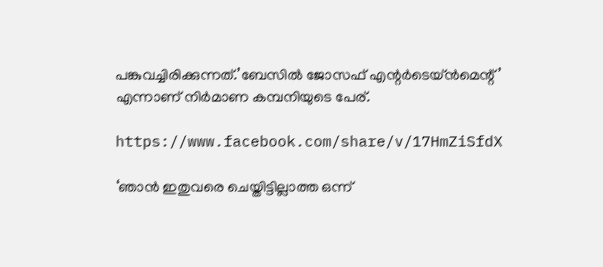പങ്കുവച്ചിരിക്കുന്നത്.’ബേസിൽ ജോസഫ് എന്റർടെയ്ൻമെന്റ്’ എന്നാണ് നിർമാണ കമ്പനിയുടെ പേര്.

https://www.facebook.com/share/v/17HmZiSfdX

‘ഞാൻ ഇതുവരെ ചെയ്തിട്ടില്ലാത്ത ഒന്ന്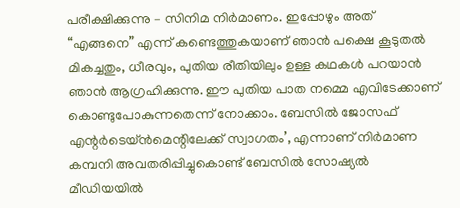പരീക്ഷിക്കുന്നു – സിനിമ നിർമാണം. ഇപ്പോഴും അത് “എങ്ങനെ” എന്ന് കണ്ടെത്തുകയാണ് ഞാൻ പക്ഷെ കൂടുതൽ മികച്ചതും, ധീരവും, പുതിയ രീതിയിലും ഉള്ള കഥകൾ പറയാന്‍ ഞാന്‍ ആഗ്രഹിക്കുന്നു. ഈ പുതിയ പാത നമ്മെ എവിടേക്കാണ് കൊണ്ടുപോകുന്നതെന്ന് നോക്കാം. ബേസില്‍ ജോസഫ് എന്റർടെയ്ൻമെന്റിലേക്ക് സ്വാഗതം’, എന്നാണ് നിർമാണ കമ്പനി അവതരിപ്പിച്ചുകൊണ്ട് ബേസിൽ സോഷ്യൽ മീഡിയയിൽ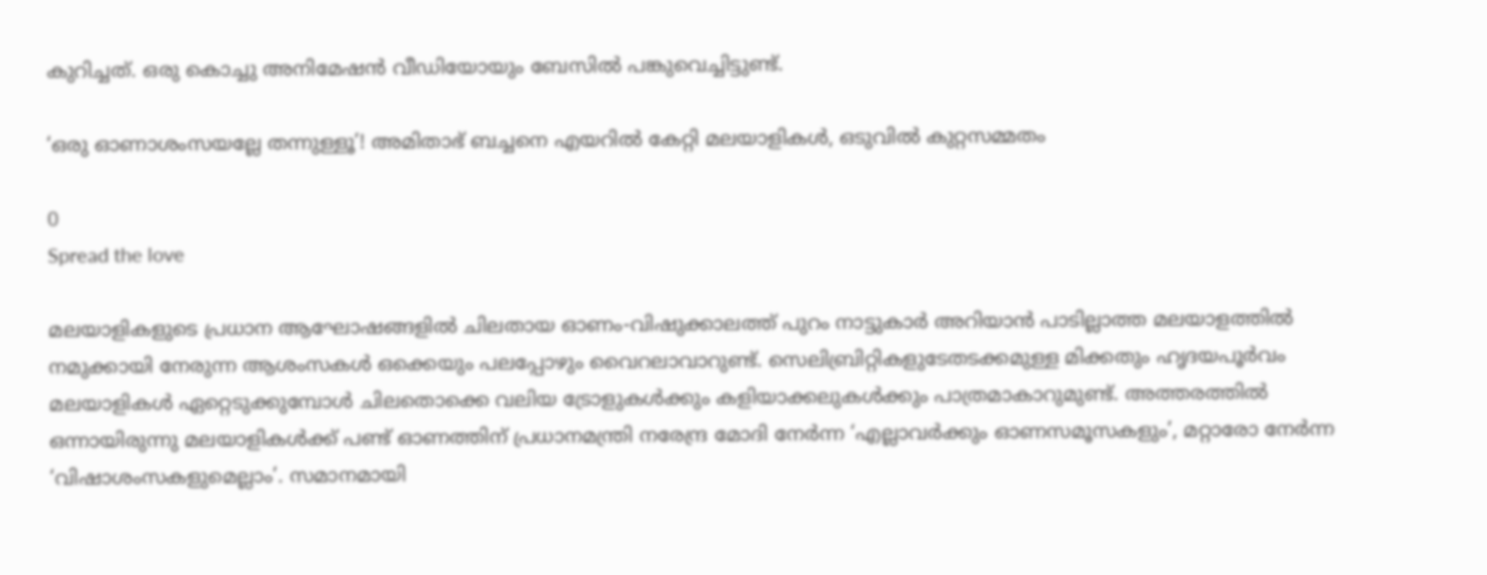കുറിച്ചത്. ഒരു കൊച്ചു അനിമേഷൻ വീഡിയോയും ബേസിൽ പങ്കുവെച്ചിട്ടുണ്ട്.

‘ഒരു ഓണാശംസയല്ലേ തന്നുള്ളൂ’! അമിതാഭ് ബച്ചനെ എയറിൽ കേറ്റി മലയാളികൾ, ഒടുവിൽ കുറ്റസമ്മതം

0
Spread the love

മലയാളികളുടെ പ്രധാന ആഘോഷങ്ങളിൽ ചിലതായ ഓണം-വിഷുക്കാലത്ത് പുറം നാട്ടുകാർ അറിയാൻ പാടില്ലാത്ത മലയാളത്തിൽ നമുക്കായി നേരുന്ന ആശംസകൾ ഒക്കെയും പലപ്പോഴും വൈറലാവാറുണ്ട്. സെലിബ്രിറ്റികളുടേതടക്കമുള്ള മിക്കതും ഹൃദയപൂർവം മലയാളികൾ ഏറ്റെടുക്കുമ്പോൾ ചിലതൊക്കെ വലിയ ട്രോളുകൾക്കും കളിയാക്കലുകൾക്കും പാത്രമാകാറുമുണ്ട്. അത്തരത്തിൽ ഒന്നായിരുന്നു മലയാളികൾക്ക് പണ്ട് ഓണത്തിന് പ്രധാനമന്ത്രി നരേന്ദ്ര മോദി നേർന്ന ‘എല്ലാവർക്കും ഓണസമൂസകളും’, മറ്റാരോ നേർന്ന ‘വിഷാശംസകളുമെല്ലാം’. സമാനമായി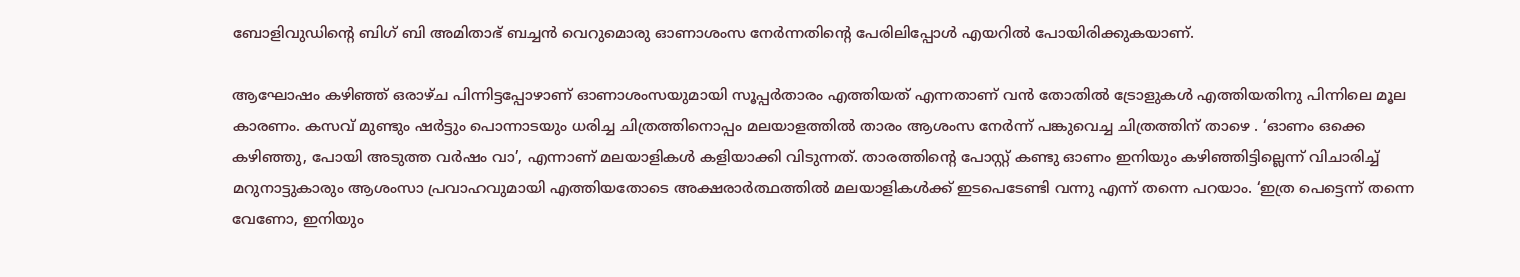ബോളിവുഡിന്റെ ബിഗ് ബി അമിതാഭ് ബച്ചന്‍ വെറുമൊരു ഓണാശംസ നേർന്നതിന്റെ പേരിലിപ്പോൾ എയറിൽ പോയിരിക്കുകയാണ്.

ആഘോഷം കഴിഞ്ഞ് ഒരാഴ്ച പിന്നിട്ടപ്പോഴാണ് ഓണാശംസയുമായി സൂപ്പര്‍താരം എത്തിയത് എന്നതാണ് വൻ തോതിൽ ട്രോളുകൾ എത്തിയതിനു പിന്നിലെ മൂല കാരണം. കസവ് മുണ്ടും ഷര്‍ട്ടും പൊന്നാടയും ധരിച്ച ചിത്രത്തിനൊപ്പം മലയാളത്തിൽ താരം ആശംസ നേർന്ന് പങ്കുവെച്ച ചിത്രത്തിന് താഴെ . ‘ഓണം ഒക്കെ കഴിഞ്ഞു, പോയി അടുത്ത വര്‍ഷം വാ’, എന്നാണ് മലയാളികൾ കളിയാക്കി വിടുന്നത്. താരത്തിന്റെ പോസ്റ്റ് കണ്ടു ഓണം ഇനിയും കഴിഞ്ഞിട്ടില്ലെന്ന് വിചാരിച്ച് മറുനാട്ടുകാരും ആശംസാ പ്രവാഹവുമായി എത്തിയതോടെ അക്ഷരാർത്ഥത്തിൽ മലയാളികൾക്ക് ഇടപെടേണ്ടി വന്നു എന്ന് തന്നെ പറയാം. ‘ഇത്ര പെട്ടെന്ന് തന്നെ വേണോ, ഇനിയും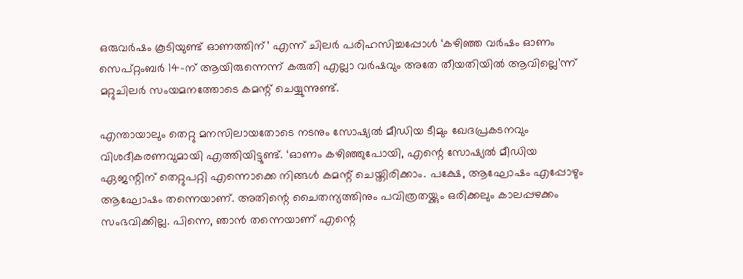ഒരുവര്‍ഷം കൂടിയുണ്ട് ഓണത്തിന്’ എന്ന് ചിലർ പരിഹസിച്ചപ്പോൾ ‘കഴിഞ്ഞ വര്‍ഷം ഓണം സെപ്റ്റംബര്‍ 14-ന് ആയിരുന്നെന്ന് കരുതി എല്ലാ വർഷവും അതേ തീയതിയില്‍ ആവില്ലെ’ന്ന് മറ്റുചിലർ സംയമനത്തോടെ കമന്റ് ചെയ്യുന്നുണ്ട്.

എന്തായാലും തെറ്റു മനസിലായതോടെ നടനും സോഷ്യൽ മീഡിയ ടീമും ഖേദപ്രകടനവും വിശദീകരണവുമായി എത്തിയിട്ടുണ്ട്. ‘ഓണം കഴിഞ്ഞുപോയി, എന്റെ സോഷ്യല്‍ മീഡിയ ഏജന്റിന് തെറ്റുപറ്റി എന്നൊക്കെ നിങ്ങള്‍ കമന്റ് ചെയ്തിരിക്കാം. പക്ഷേ, ആഘോഷം എപ്പോഴും ആഘോഷം തന്നെയാണ്. അതിന്റെ ചൈതന്യത്തിനും പവിത്രതയ്ക്കും ഒരിക്കലും കാലപ്പഴക്കം സംഭവിക്കില്ല. പിന്നെ, ഞാന്‍ തന്നെയാണ് എന്റെ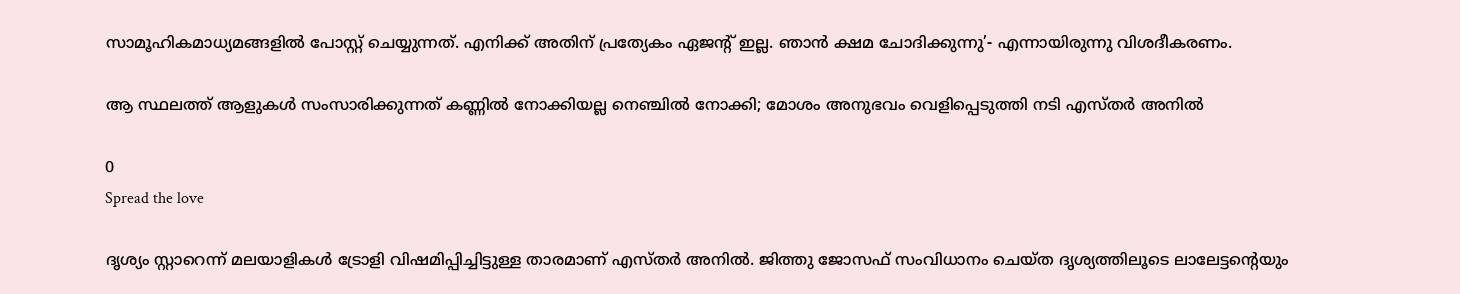സാമൂഹികമാധ്യമങ്ങളില്‍ പോസ്റ്റ് ചെയ്യുന്നത്. എനിക്ക് അതിന് പ്രത്യേകം ഏജന്റ് ഇല്ല. ഞാന്‍ ക്ഷമ ചോദിക്കുന്നു’- എന്നായിരുന്നു വിശദീകരണം.

ആ സ്ഥലത്ത് ആളുകൾ സംസാരിക്കുന്നത് കണ്ണിൽ നോക്കിയല്ല നെഞ്ചിൽ നോക്കി; മോശം അനുഭവം വെളിപ്പെടുത്തി നടി എസ്‌തർ അനിൽ

0
Spread the love

ദൃശ്യം സ്റ്റാറെന്ന് മലയാളികൾ ട്രോളി വിഷമിപ്പിച്ചിട്ടുള്ള താരമാണ് എസ്‌തർ അനിൽ. ജിത്തു ജോസഫ് സംവിധാനം ചെയ്ത ദൃശ്യത്തിലൂടെ ലാലേട്ടന്റെയും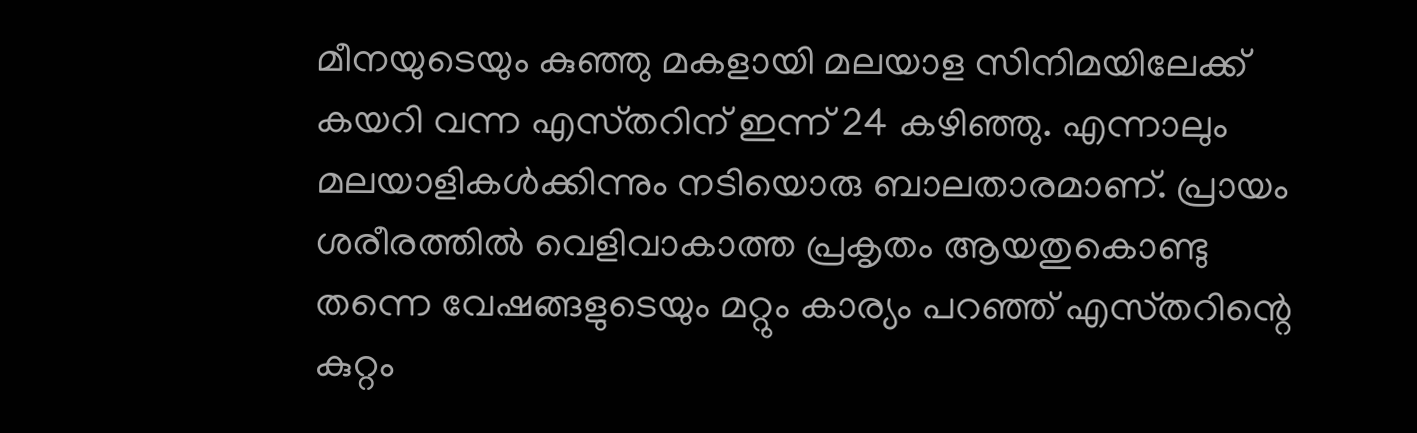മീനയുടെയും കുഞ്ഞു മകളായി മലയാള സിനിമയിലേക്ക് കയറി വന്ന എസ്‌തറിന് ഇന്ന് 24 കഴിഞ്ഞു. എന്നാലും മലയാളികൾക്കിന്നും നടിയൊരു ബാലതാരമാണ്. പ്രായം ശരീരത്തിൽ വെളിവാകാത്ത പ്രകൃതം ആയതുകൊണ്ടു തന്നെ വേഷങ്ങളുടെയും മറ്റും കാര്യം പറഞ്ഞ് എസ്‌തറിന്റെ കുറ്റം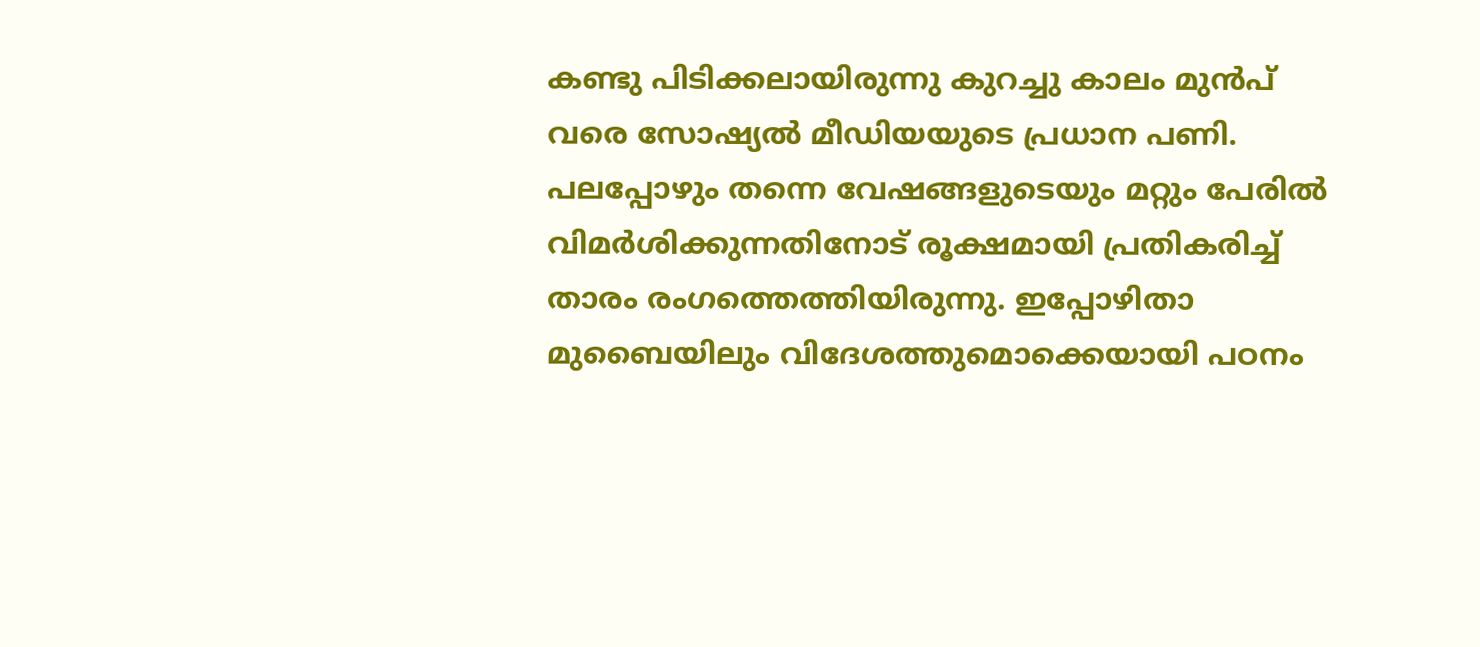കണ്ടു പിടിക്കലായിരുന്നു കുറച്ചു കാലം മുൻപ് വരെ സോഷ്യൽ മീഡിയയുടെ പ്രധാന പണി. പലപ്പോഴും തന്നെ വേഷങ്ങളുടെയും മറ്റും പേരിൽ വിമർശിക്കുന്നതിനോട് രൂക്ഷമായി പ്രതികരിച്ച് താരം രംഗത്തെത്തിയിരുന്നു. ഇപ്പോഴിതാ മുബൈയിലും വിദേശത്തുമൊക്കെയായി പഠനം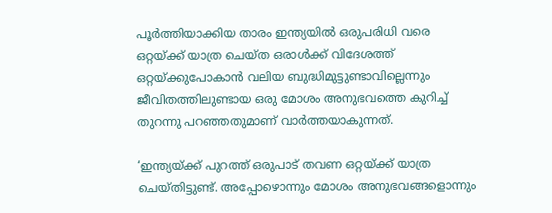പൂർത്തിയാക്കിയ താരം ഇന്ത്യയിൽ ഒരുപരിധി വരെ ഒറ്റയ്ക്ക് യാത്ര ചെയ്ത ഒരാൾക്ക് വിദേശത്ത് ഒറ്റയ്ക്കുപോകാൻ വലിയ ബുദ്ധിമുട്ടുണ്ടാവില്ലെന്നും ജീവിതത്തിലുണ്ടായ ഒരു മോശം അനുഭവത്തെ കുറിച്ച് തുറന്നു പറഞ്ഞതുമാണ് വാർത്തയാകുന്നത്.

‘ഇന്ത്യയ്ക്ക് പുറത്ത് ഒരുപാട് തവണ ഒറ്റയ്ക്ക് യാത്ര ചെയ്തിട്ടുണ്ട്. അപ്പോഴൊന്നും മോശം അനുഭവങ്ങളൊന്നും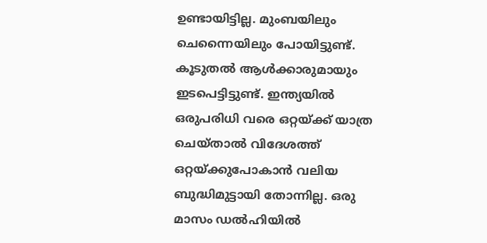ഉണ്ടായിട്ടില്ല. മുംബയിലും ചെന്നൈയിലും പോയിട്ടുണ്ട്. കൂടുതൽ ആൾക്കാരുമായും ഇടപെട്ടിട്ടുണ്ട്. ഇന്ത്യയിൽ ഒരുപരിധി വരെ ഒറ്റയ്ക്ക് യാത്ര ചെയ്താൽ വിദേശത്ത് ഒറ്റയ്ക്കുപോകാൻ വലിയ ബുദ്ധിമുട്ടായി തോന്നില്ല. ഒരു മാസം ഡൽഹിയിൽ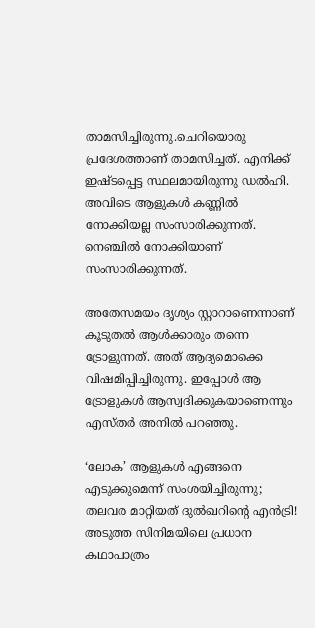താമസിച്ചിരുന്നു.ചെറിയൊരു പ്രദേശത്താണ് താമസിച്ചത്. എനിക്ക് ഇഷ്ടപ്പെട്ട സ്ഥലമായിരുന്നു ഡൽഹി. അവിടെ ആളുകൾ കണ്ണിൽ നോക്കിയല്ല സംസാരിക്കുന്നത്. നെഞ്ചിൽ നോക്കിയാണ് സംസാരിക്കുന്നത്.

അതേസമയം ദൃശ്യം സ്റ്റാറാണെന്നാണ് കൂടുതൽ ആൾക്കാരും തന്നെ ട്രോളുന്നത്. അത് ആദ്യമൊക്കെ വിഷമിപ്പിച്ചിരുന്നു. ഇപ്പോൾ ആ ട്രോളുകൾ ആസ്വദിക്കുകയാണെന്നും എസ്‌തർ അനിൽ പറഞ്ഞു.

‘ലോക’ ആളുകൾ എങ്ങനെ എടുക്കുമെന്ന് സംശയിച്ചിരുന്നു; തലവര മാറ്റിയത് ദുൽഖറിന്റെ എൻട്രി! അടുത്ത സിനിമയിലെ പ്രധാന കഥാപാത്രം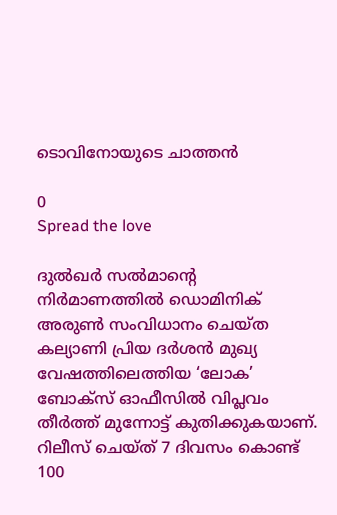ടൊവിനോയുടെ ചാത്തൻ

0
Spread the love

ദുൽഖർ സൽമാന്റെ നിർമാണത്തിൽ ഡൊമിനിക് അരുൺ സംവിധാനം ചെയ്ത കല്യാണി പ്രിയ ദർശൻ മുഖ്യ വേഷത്തിലെത്തിയ ‘ലോക’ ബോക്സ് ഓഫീസിൽ വിപ്ലവം തീർത്ത് മുന്നോട്ട് കുതിക്കുകയാണ്. റിലീസ് ചെയ്ത് 7 ദിവസം കൊണ്ട് 100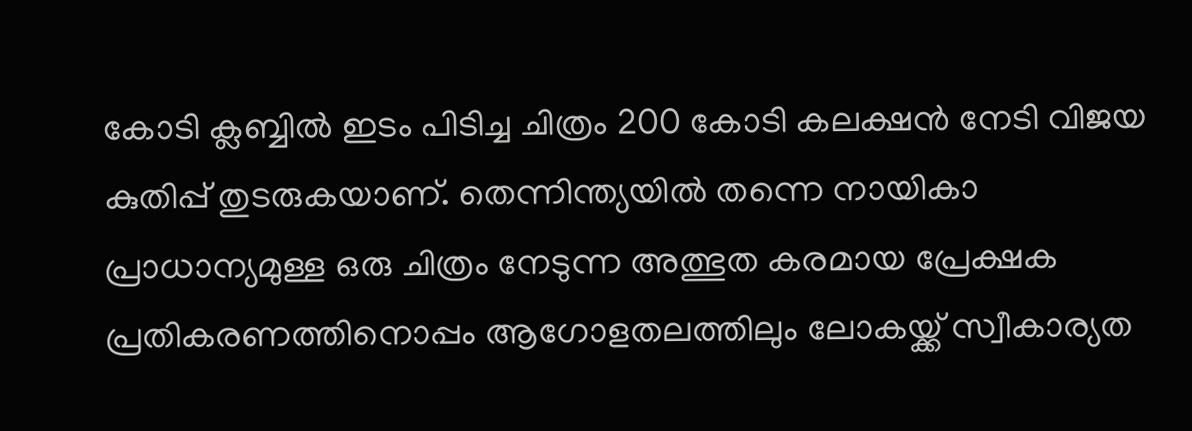കോടി ക്ലബ്ബിൽ ഇടം പിടിച്ച ചിത്രം 200 കോടി കലക്ഷൻ നേടി വിജയ കുതിപ്പ് തുടരുകയാണ്. തെന്നിന്ത്യയിൽ തന്നെ നായികാ പ്രാധാന്യമുള്ള ഒരു ചിത്രം നേടുന്ന അത്ഭുത കരമായ പ്രേക്ഷക പ്രതികരണത്തിനൊപ്പം ആഗോളതലത്തിലും ലോകയ്ക്ക് സ്വീകാര്യത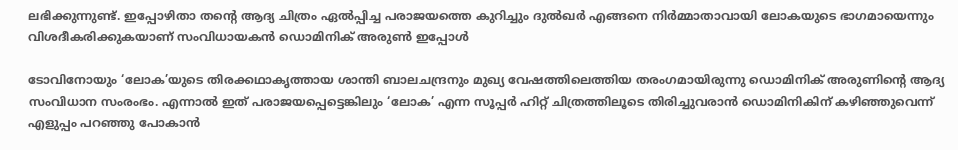ലഭിക്കുന്നുണ്ട്. ഇപ്പോഴിതാ തന്റെ ആദ്യ ചിത്രം ഏൽപ്പിച്ച പരാജയത്തെ കുറിച്ചും ദുൽഖർ എങ്ങനെ നിർമ്മാതാവായി ലോകയുടെ ഭാഗമായെന്നും വിശദീകരിക്കുകയാണ് സംവിധായകൻ ഡൊമിനിക് അരുൺ ഇപ്പോൾ

ടോവിനോയും ‘ലോക’യുടെ തിരക്കഥാകൃത്തായ ശാന്തി ബാലചന്ദ്രനും മുഖ്യ വേഷത്തിലെത്തിയ തരംഗമായിരുന്നു ഡൊമിനിക് അരുണിന്റെ ആദ്യ സംവിധാന സംരംഭം. എന്നാൽ ഇത് പരാജയപ്പെട്ടെങ്കിലും ‘ലോക’ എന്ന സൂപ്പർ ഹിറ്റ് ചിത്രത്തിലൂടെ തിരിച്ചുവരാൻ ഡൊമിനികിന് കഴിഞ്ഞുവെന്ന് എളുപ്പം പറഞ്ഞു പോകാൻ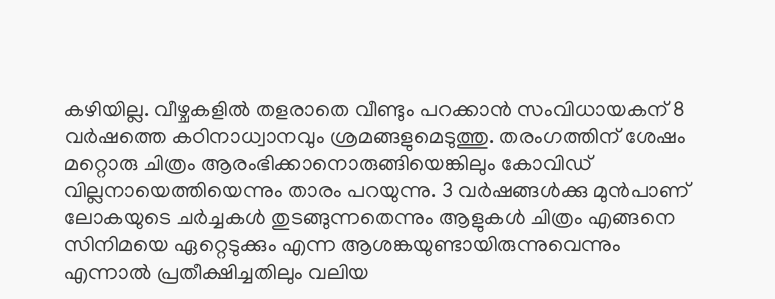കഴിയില്ല. വീഴ്ചകളിൽ തളരാതെ വീണ്ടും പറക്കാൻ സംവിധായകന് 8 വർഷത്തെ കഠിനാധ്വാനവും ശ്രമങ്ങളുമെടുത്തു. തരംഗത്തിന് ശേഷം മറ്റൊരു ചിത്രം ആരംഭിക്കാനൊരുങ്ങിയെങ്കിലും കോവിഡ് വില്ലനായെത്തിയെന്നും താരം പറയുന്നു. 3 വർഷങ്ങൾക്കു മുൻപാണ് ലോകയുടെ ചർച്ചകൾ തുടങ്ങുന്നതെന്നും ആളുകൾ ചിത്രം എങ്ങനെ സിനിമയെ ഏറ്റെടുക്കും എന്ന ആശങ്കയുണ്ടായിരുന്നുവെന്നും എന്നാൽ പ്രതീക്ഷിച്ചതിലും വലിയ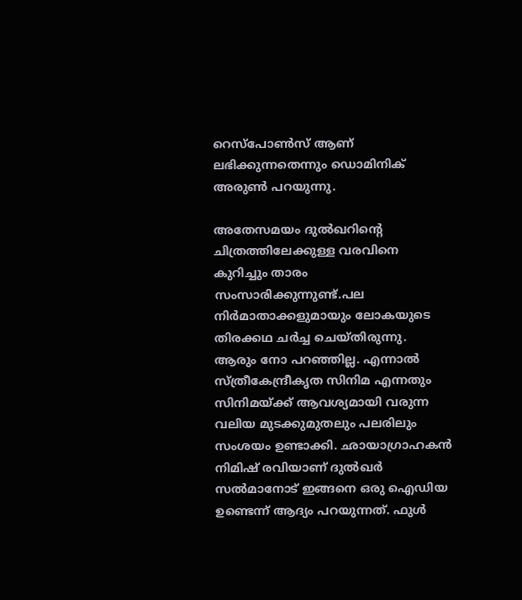റെസ്പോൺസ് ആണ് ലഭിക്കുന്നതെന്നും ഡൊമിനിക് അരുൺ പറയുന്നു.

അതേസമയം ദുൽഖറിന്റെ ചിത്രത്തിലേക്കുള്ള വരവിനെ കുറിച്ചും താരം സംസാരിക്കുന്നുണ്ട്.പല നിർമാതാക്കളുമായും ലോകയുടെ തിരക്കഥ ചർച്ച ചെയ്തിരുന്നു. ആരും നോ പറഞ്ഞില്ല. എന്നാൽ സ്ത്രീകേന്ദ്രീകൃത സിനിമ എന്നതും സിനിമയ്ക്ക് ആവശ്യമായി വരുന്ന വലിയ മുടക്കുമുതലും പലരിലും സംശയം ഉണ്ടാക്കി. ഛായാഗ്രാഹകൻ നിമിഷ് രവിയാണ് ദുൽഖർ സൽമാനോട് ഇങ്ങനെ ഒരു ഐഡിയ ഉണ്ടെന്ന് ആദ്യം പറയുന്നത്. ഫുൾ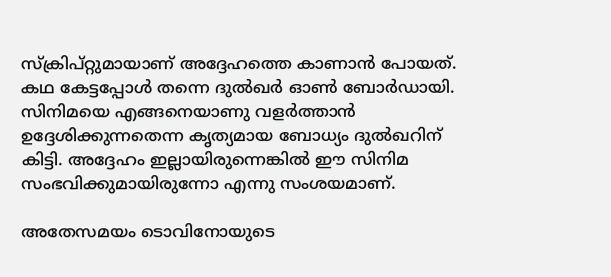സ്ക്രിപ്റ്റുമായാണ് അദ്ദേഹത്തെ കാണാൻ പോയത്. കഥ കേട്ടപ്പോൾ തന്നെ ദുൽഖർ ഓൺ ബോർഡായി. സിനിമയെ എങ്ങനെയാണു വളർത്താൻ ഉദ്ദേശിക്കുന്നതെന്ന കൃത്യമായ ബോധ്യം ദുൽഖറിന് കിട്ടി. അദ്ദേഹം ഇല്ലായിരുന്നെങ്കിൽ ഈ സിനിമ സംഭവിക്കുമായിരുന്നോ എന്നു സംശയമാണ്.

അതേസമയം ടൊവിനോയുടെ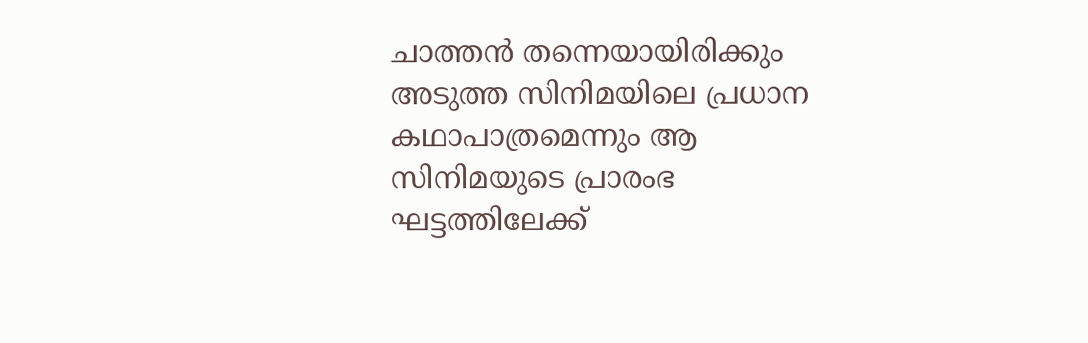ചാത്തൻ തന്നെയായിരിക്കും അടുത്ത സിനിമയിലെ പ്രധാന കഥാപാത്രമെന്നും ആ സിനിമയുടെ പ്രാരംഭ ഘട്ടത്തിലേക്ക്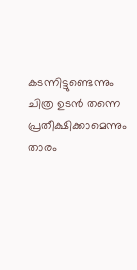കടന്നിട്ടുണ്ടെന്നും ചിത്ര ഉടൻ തന്നെ പ്രതീക്ഷിക്കാമെന്നും താരം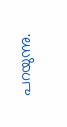പറയുന്നു.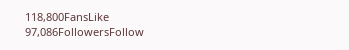118,800FansLike
97,086FollowersFollow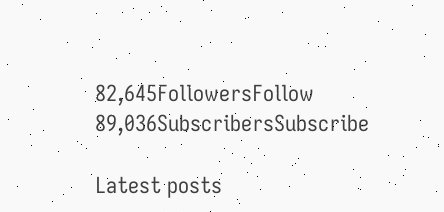82,645FollowersFollow
89,036SubscribersSubscribe

Latest posts